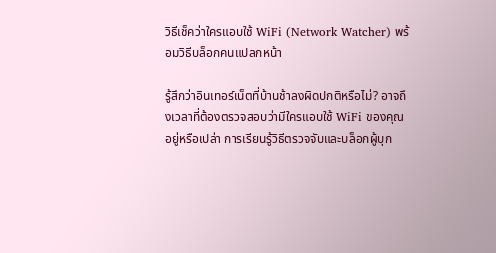วิธีเช็คว่าใครแอบใช้ WiFi (Network Watcher) พร้อมวิธีบล็อกคนแปลกหน้า

รู้สึกว่าอินเทอร์เน็ตที่บ้านช้าลงผิดปกติหรือไม่? อาจถึงเวลาที่ต้องตรวจสอบว่ามีใครแอบใช้ WiFi ของคุณอยู่หรือเปล่า การเรียนรู้วิธีตรวจจับและบล็อกผู้บุก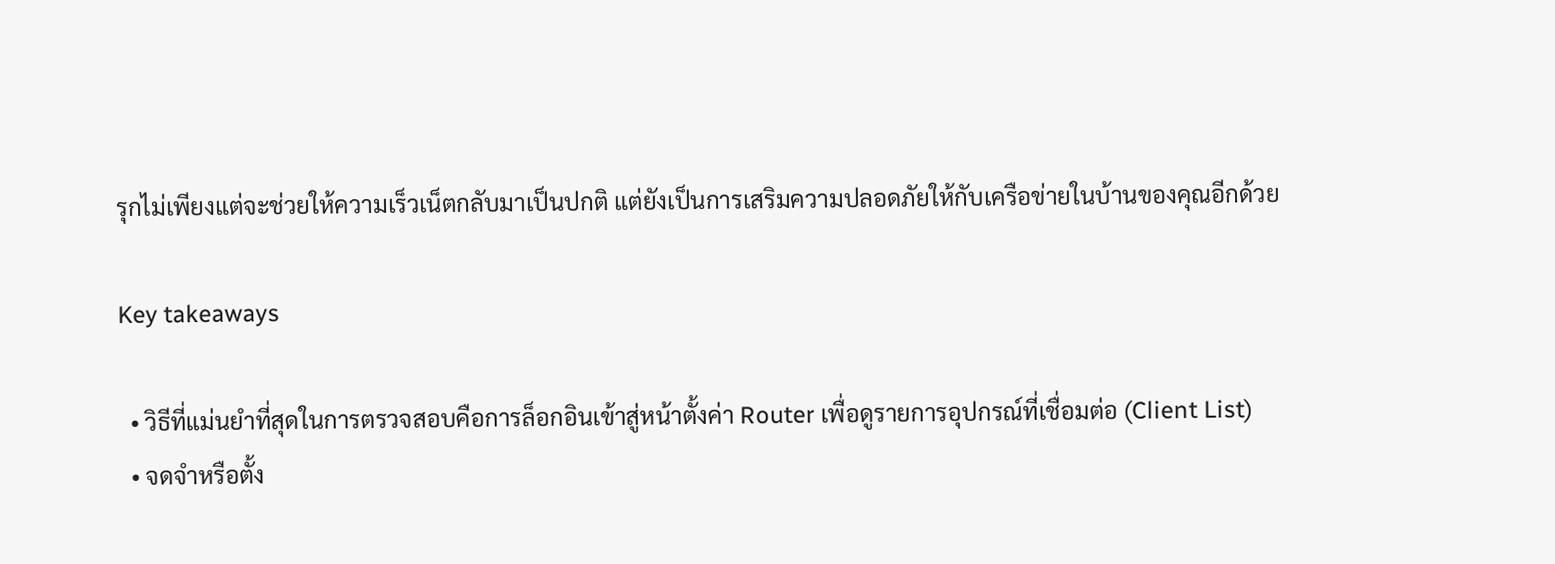รุกไม่เพียงแต่จะช่วยให้ความเร็วเน็ตกลับมาเป็นปกติ แต่ยังเป็นการเสริมความปลอดภัยให้กับเครือข่ายในบ้านของคุณอีกด้วย

Key takeaways

  • วิธีที่แม่นยำที่สุดในการตรวจสอบคือการล็อกอินเข้าสู่หน้าตั้งค่า Router เพื่อดูรายการอุปกรณ์ที่เชื่อมต่อ (Client List)
  • จดจำหรือตั้ง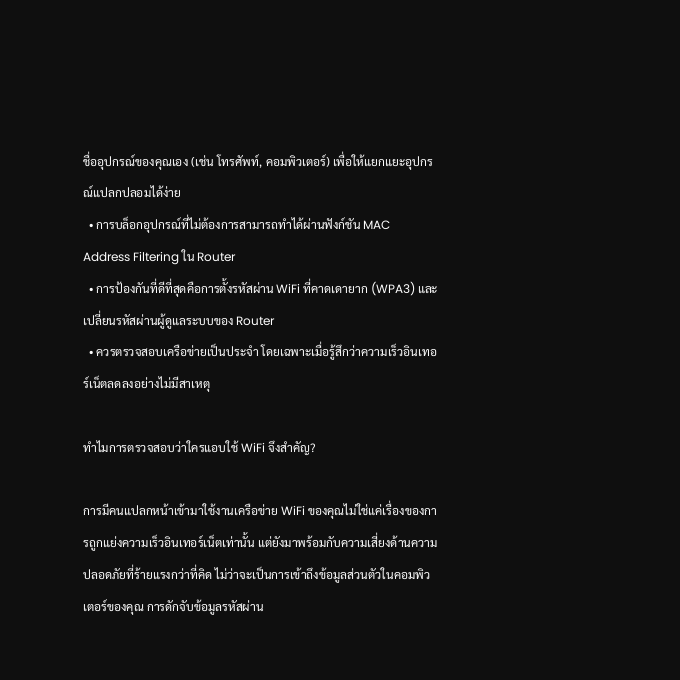ชื่ออุปกรณ์ของคุณเอง (เช่น โทรศัพท์, คอมพิวเตอร์) เพื่อให้แยกแยะอุปกรณ์แปลกปลอมได้ง่าย
  • การบล็อกอุปกรณ์ที่ไม่ต้องการสามารถทำได้ผ่านฟังก์ชัน MAC Address Filtering ใน Router
  • การป้องกันที่ดีที่สุดคือการตั้งรหัสผ่าน WiFi ที่คาดเดายาก (WPA3) และเปลี่ยนรหัสผ่านผู้ดูแลระบบของ Router
  • ควรตรวจสอบเครือข่ายเป็นประจำ โดยเฉพาะเมื่อรู้สึกว่าความเร็วอินเทอร์เน็ตลดลงอย่างไม่มีสาเหตุ

ทำไมการตรวจสอบว่าใครแอบใช้ WiFi จึงสำคัญ?

การมีคนแปลกหน้าเข้ามาใช้งานเครือข่าย WiFi ของคุณไม่ใช่แค่เรื่องของการถูกแย่งความเร็วอินเทอร์เน็ตเท่านั้น แต่ยังมาพร้อมกับความเสี่ยงด้านความปลอดภัยที่ร้ายแรงกว่าที่คิด ไม่ว่าจะเป็นการเข้าถึงข้อมูลส่วนตัวในคอมพิวเตอร์ของคุณ การดักจับข้อมูลรหัสผ่าน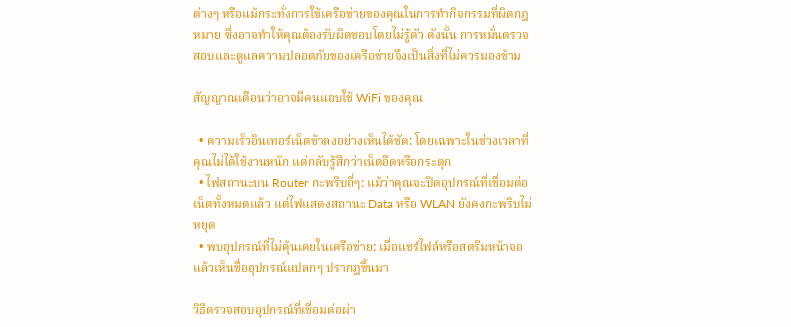ต่างๆ หรือแม้กระทั่งการใช้เครือข่ายของคุณในการทำกิจกรรมที่ผิดกฎหมาย ซึ่งอาจทำให้คุณต้องรับผิดชอบโดยไม่รู้ตัว ดังนั้น การหมั่นตรวจสอบและดูแลความปลอดภัยของเครือข่ายจึงเป็นสิ่งที่ไม่ควรมองข้าม

สัญญาณเตือนว่าอาจมีคนแอบใช้ WiFi ของคุณ

  • ความเร็วอินเทอร์เน็ตช้าลงอย่างเห็นได้ชัด: โดยเฉพาะในช่วงเวลาที่คุณไม่ได้ใช้งานหนัก แต่กลับรู้สึกว่าเน็ตอืดหรือกระตุก
  • ไฟสถานะบน Router กะพริบถี่ๆ: แม้ว่าคุณจะปิดอุปกรณ์ที่เชื่อมต่อเน็ตทั้งหมดแล้ว แต่ไฟแสดงสถานะ Data หรือ WLAN ยังคงกะพริบไม่หยุด
  • พบอุปกรณ์ที่ไม่คุ้นเคยในเครือข่าย: เมื่อแชร์ไฟล์หรือสตรีมหน้าจอ แล้วเห็นชื่ออุปกรณ์แปลกๆ ปรากฏขึ้นมา

วิธีตรวจสอบอุปกรณ์ที่เชื่อมต่อผ่า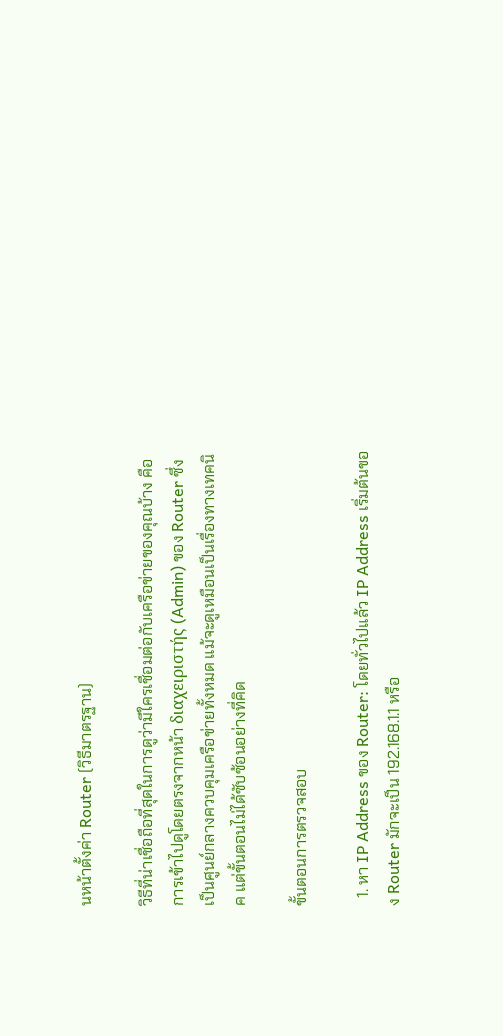นหน้าตั้งค่า Router (วิธีมาตรฐาน)

วิธีที่น่าเชื่อถือที่สุดในการดูว่ามีใครเชื่อมต่อกับเครือข่ายของคุณบ้าง คือการเข้าไปดูโดยตรงจากหน้า διαχειριστής (Admin) ของ Router ซึ่งเป็นศูนย์กลางควบคุมเครือข่ายทั้งหมด แม้จะดูเหมือนเป็นเรื่องทางเทคนิค แต่ขั้นตอนไม่ได้ซับซ้อนอย่างที่คิด

ขั้นตอนการตรวจสอบ

  1. หา IP Address ของ Router: โดยทั่วไปแล้ว IP Address เริ่มต้นของ Router มักจะเป็น 192.168.1.1 หรือ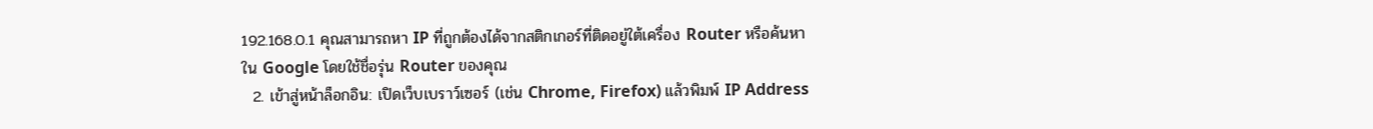192.168.0.1 คุณสามารถหา IP ที่ถูกต้องได้จากสติกเกอร์ที่ติดอยู่ใต้เครื่อง Router หรือค้นหาใน Google โดยใช้ชื่อรุ่น Router ของคุณ
  2. เข้าสู่หน้าล็อกอิน: เปิดเว็บเบราว์เซอร์ (เช่น Chrome, Firefox) แล้วพิมพ์ IP Address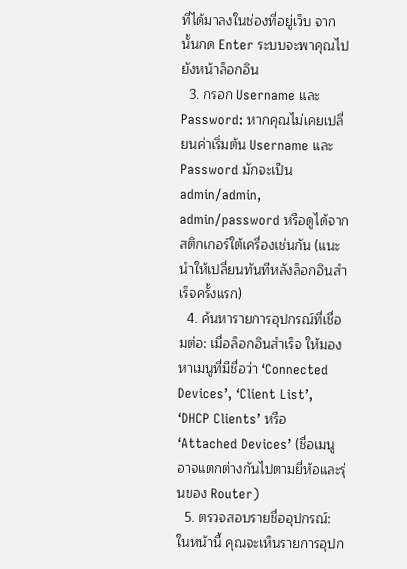ที่ได้มาลงในช่องที่อยู่เว็บ จากนั้นกด Enter ระบบจะพาคุณไปยังหน้าล็อกอิน
  3. กรอก Username และ Password: หากคุณไม่เคยเปลี่ยนค่าเริ่มต้น Username และ Password มักจะเป็น admin/admin, admin/password หรือดูได้จากสติกเกอร์ใต้เครื่องเช่นกัน (แนะนำให้เปลี่ยนทันทีหลังล็อกอินสำเร็จครั้งแรก)
  4. ค้นหารายการอุปกรณ์ที่เชื่อมต่อ: เมื่อล็อกอินสำเร็จ ให้มองหาเมนูที่มีชื่อว่า ‘Connected Devices’, ‘Client List’, ‘DHCP Clients’ หรือ ‘Attached Devices’ (ชื่อเมนูอาจแตกต่างกันไปตามยี่ห้อและรุ่นของ Router)
  5. ตรวจสอบรายชื่ออุปกรณ์: ในหน้านี้ คุณจะเห็นรายการอุปก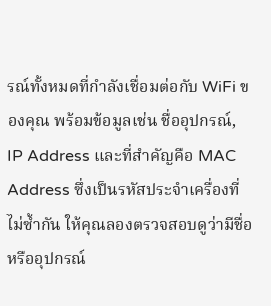รณ์ทั้งหมดที่กำลังเชื่อมต่อกับ WiFi ของคุณ พร้อมข้อมูลเช่น ชื่ออุปกรณ์, IP Address และที่สำคัญคือ MAC Address ซึ่งเป็นรหัสประจำเครื่องที่ไม่ซ้ำกัน ให้คุณลองตรวจสอบดูว่ามีชื่อหรืออุปกรณ์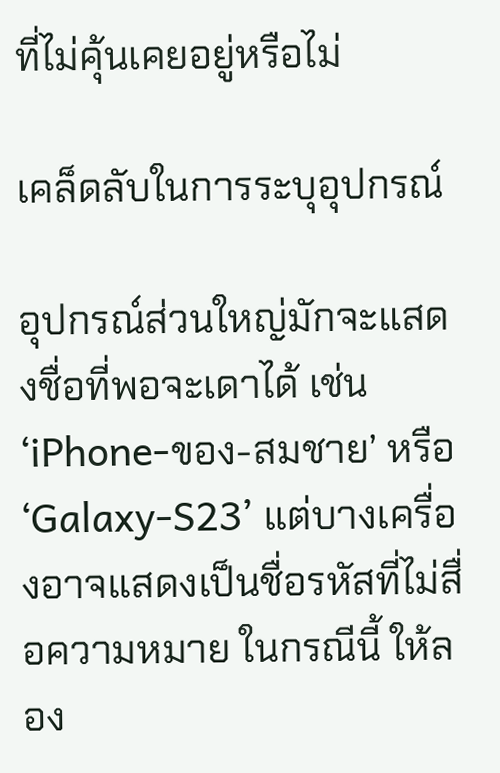ที่ไม่คุ้นเคยอยู่หรือไม่

เคล็ดลับในการระบุอุปกรณ์

อุปกรณ์ส่วนใหญ่มักจะแสดงชื่อที่พอจะเดาได้ เช่น ‘iPhone-ของ-สมชาย’ หรือ ‘Galaxy-S23’ แต่บางเครื่องอาจแสดงเป็นชื่อรหัสที่ไม่สื่อความหมาย ในกรณีนี้ ให้ลอง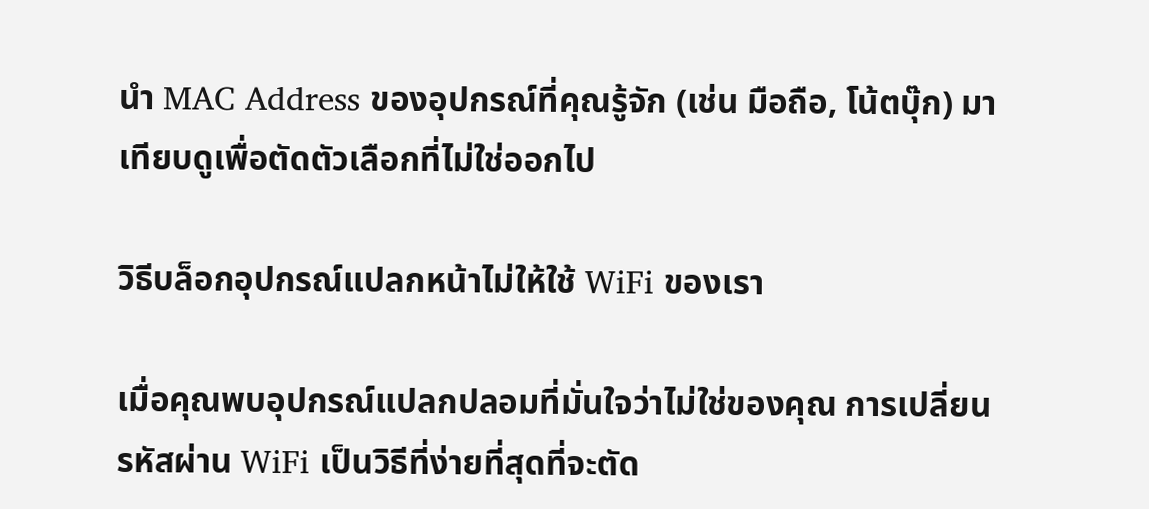นำ MAC Address ของอุปกรณ์ที่คุณรู้จัก (เช่น มือถือ, โน้ตบุ๊ก) มาเทียบดูเพื่อตัดตัวเลือกที่ไม่ใช่ออกไป

วิธีบล็อกอุปกรณ์แปลกหน้าไม่ให้ใช้ WiFi ของเรา

เมื่อคุณพบอุปกรณ์แปลกปลอมที่มั่นใจว่าไม่ใช่ของคุณ การเปลี่ยนรหัสผ่าน WiFi เป็นวิธีที่ง่ายที่สุดที่จะตัด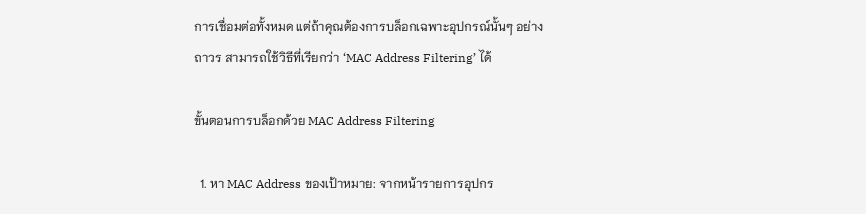การเชื่อมต่อทั้งหมด แต่ถ้าคุณต้องการบล็อกเฉพาะอุปกรณ์นั้นๆ อย่างถาวร สามารถใช้วิธีที่เรียกว่า ‘MAC Address Filtering’ ได้

ขั้นตอนการบล็อกด้วย MAC Address Filtering

  1. หา MAC Address ของเป้าหมาย: จากหน้ารายการอุปกร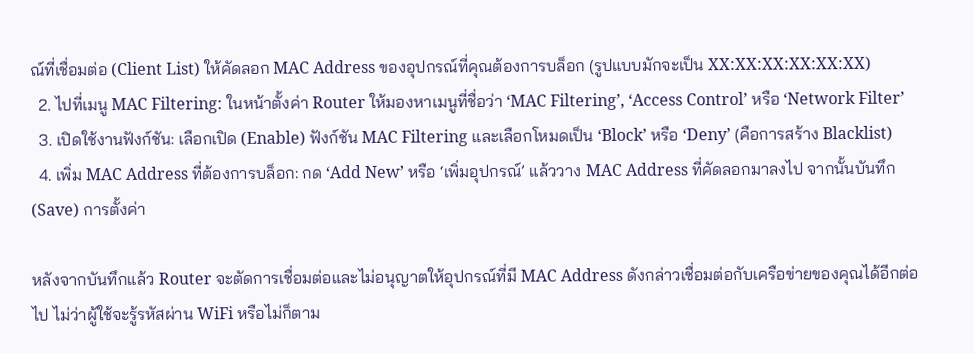ณ์ที่เชื่อมต่อ (Client List) ให้คัดลอก MAC Address ของอุปกรณ์ที่คุณต้องการบล็อก (รูปแบบมักจะเป็น XX:XX:XX:XX:XX:XX)
  2. ไปที่เมนู MAC Filtering: ในหน้าตั้งค่า Router ให้มองหาเมนูที่ชื่อว่า ‘MAC Filtering’, ‘Access Control’ หรือ ‘Network Filter’
  3. เปิดใช้งานฟังก์ชัน: เลือกเปิด (Enable) ฟังก์ชัน MAC Filtering และเลือกโหมดเป็น ‘Block’ หรือ ‘Deny’ (คือการสร้าง Blacklist)
  4. เพิ่ม MAC Address ที่ต้องการบล็อก: กด ‘Add New’ หรือ ‘เพิ่มอุปกรณ์’ แล้ววาง MAC Address ที่คัดลอกมาลงไป จากนั้นบันทึก (Save) การตั้งค่า

หลังจากบันทึกแล้ว Router จะตัดการเชื่อมต่อและไม่อนุญาตให้อุปกรณ์ที่มี MAC Address ดังกล่าวเชื่อมต่อกับเครือข่ายของคุณได้อีกต่อไป ไม่ว่าผู้ใช้จะรู้รหัสผ่าน WiFi หรือไม่ก็ตาม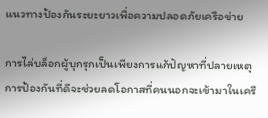แนวทางป้องกันระยะยาวเพื่อความปลอดภัยเครือข่าย

การไล่บล็อกผู้บุกรุกเป็นเพียงการแก้ปัญหาที่ปลายเหตุ การป้องกันที่ดีจะช่วยลดโอกาสที่คนนอกจะเข้ามาในเครื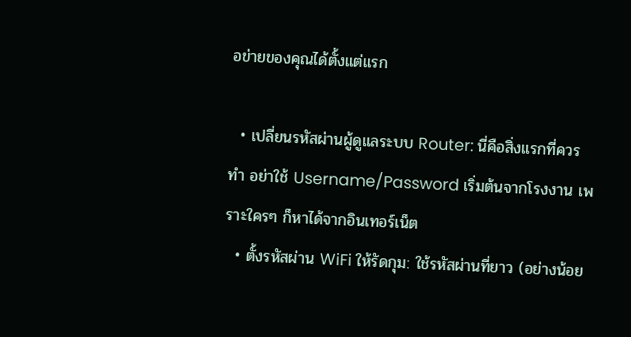อข่ายของคุณได้ตั้งแต่แรก

  • เปลี่ยนรหัสผ่านผู้ดูแลระบบ Router: นี่คือสิ่งแรกที่ควรทำ อย่าใช้ Username/Password เริ่มต้นจากโรงงาน เพราะใครๆ ก็หาได้จากอินเทอร์เน็ต
  • ตั้งรหัสผ่าน WiFi ให้รัดกุม: ใช้รหัสผ่านที่ยาว (อย่างน้อย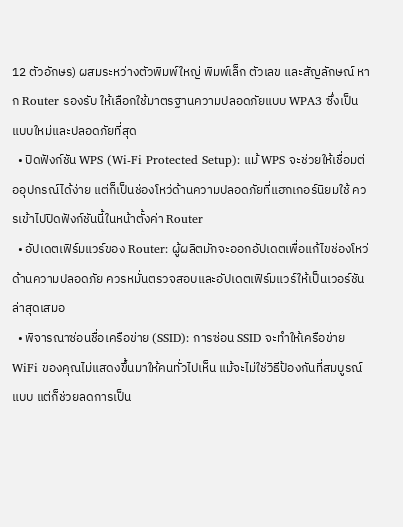12 ตัวอักษร) ผสมระหว่างตัวพิมพ์ใหญ่ พิมพ์เล็ก ตัวเลข และสัญลักษณ์ หาก Router รองรับ ให้เลือกใช้มาตรฐานความปลอดภัยแบบ WPA3 ซึ่งเป็นแบบใหม่และปลอดภัยที่สุด
  • ปิดฟังก์ชัน WPS (Wi-Fi Protected Setup): แม้ WPS จะช่วยให้เชื่อมต่ออุปกรณ์ได้ง่าย แต่ก็เป็นช่องโหว่ด้านความปลอดภัยที่แฮกเกอร์นิยมใช้ ควรเข้าไปปิดฟังก์ชันนี้ในหน้าตั้งค่า Router
  • อัปเดตเฟิร์มแวร์ของ Router: ผู้ผลิตมักจะออกอัปเดตเพื่อแก้ไขช่องโหว่ด้านความปลอดภัย ควรหมั่นตรวจสอบและอัปเดตเฟิร์มแวร์ให้เป็นเวอร์ชันล่าสุดเสมอ
  • พิจารณาซ่อนชื่อเครือข่าย (SSID): การซ่อน SSID จะทำให้เครือข่าย WiFi ของคุณไม่แสดงขึ้นมาให้คนทั่วไปเห็น แม้จะไม่ใช่วิธีป้องกันที่สมบูรณ์แบบ แต่ก็ช่วยลดการเป็น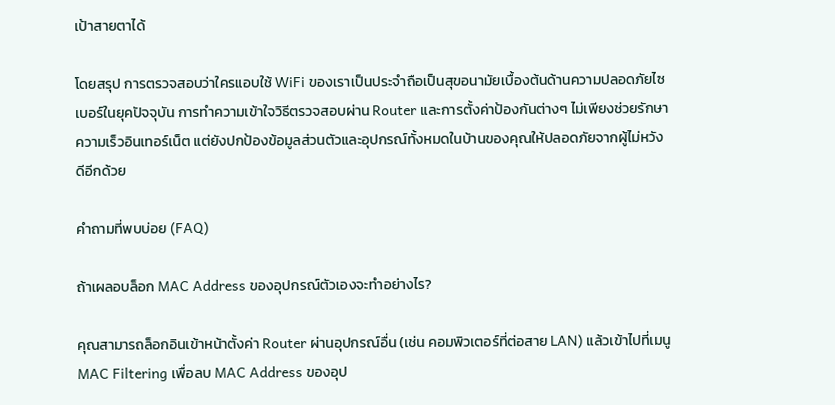เป้าสายตาได้

โดยสรุป การตรวจสอบว่าใครแอบใช้ WiFi ของเราเป็นประจำถือเป็นสุขอนามัยเบื้องต้นด้านความปลอดภัยไซเบอร์ในยุคปัจจุบัน การทำความเข้าใจวิธีตรวจสอบผ่าน Router และการตั้งค่าป้องกันต่างๆ ไม่เพียงช่วยรักษาความเร็วอินเทอร์เน็ต แต่ยังปกป้องข้อมูลส่วนตัวและอุปกรณ์ทั้งหมดในบ้านของคุณให้ปลอดภัยจากผู้ไม่หวังดีอีกด้วย

คำถามที่พบบ่อย (FAQ)

ถ้าเผลอบล็อก MAC Address ของอุปกรณ์ตัวเองจะทำอย่างไร?

คุณสามารถล็อกอินเข้าหน้าตั้งค่า Router ผ่านอุปกรณ์อื่น (เช่น คอมพิวเตอร์ที่ต่อสาย LAN) แล้วเข้าไปที่เมนู MAC Filtering เพื่อลบ MAC Address ของอุป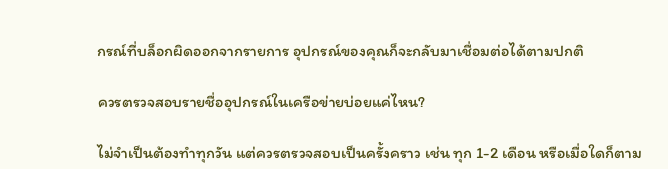กรณ์ที่บล็อกผิดออกจากรายการ อุปกรณ์ของคุณก็จะกลับมาเชื่อมต่อได้ตามปกติ

ควรตรวจสอบรายชื่ออุปกรณ์ในเครือข่ายบ่อยแค่ไหน?

ไม่จำเป็นต้องทำทุกวัน แต่ควรตรวจสอบเป็นครั้งคราว เช่น ทุก 1-2 เดือน หรือเมื่อใดก็ตาม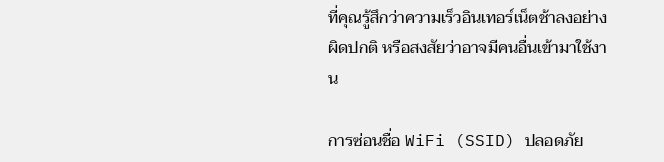ที่คุณรู้สึกว่าความเร็วอินเทอร์เน็ตช้าลงอย่างผิดปกติ หรือสงสัยว่าอาจมีคนอื่นเข้ามาใช้งาน

การซ่อนชื่อ WiFi (SSID) ปลอดภัย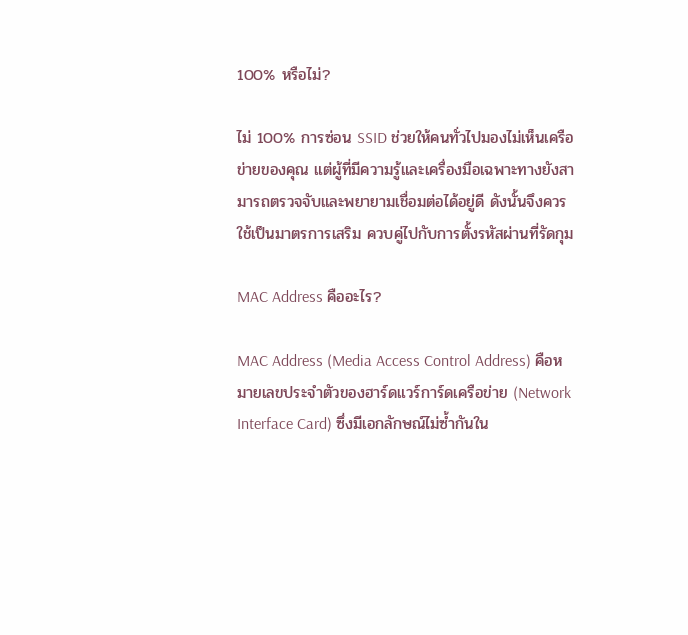100% หรือไม่?

ไม่ 100% การซ่อน SSID ช่วยให้คนทั่วไปมองไม่เห็นเครือข่ายของคุณ แต่ผู้ที่มีความรู้และเครื่องมือเฉพาะทางยังสามารถตรวจจับและพยายามเชื่อมต่อได้อยู่ดี ดังนั้นจึงควรใช้เป็นมาตรการเสริม ควบคู่ไปกับการตั้งรหัสผ่านที่รัดกุม

MAC Address คืออะไร?

MAC Address (Media Access Control Address) คือหมายเลขประจำตัวของฮาร์ดแวร์การ์ดเครือข่าย (Network Interface Card) ซึ่งมีเอกลักษณ์ไม่ซ้ำกันใน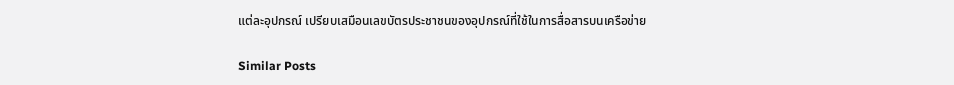แต่ละอุปกรณ์ เปรียบเสมือนเลขบัตรประชาชนของอุปกรณ์ที่ใช้ในการสื่อสารบนเครือข่าย

Similar Posts